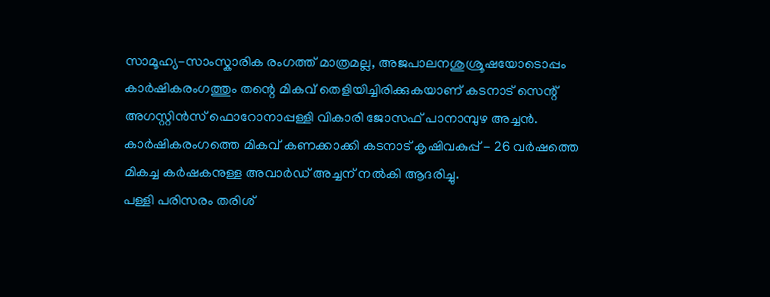സാമൂഹ്യ-സാംസ്കാരിക രംഗത്ത് മാത്രമല്ല, അജപാലനശുശ്രൂഷയോടൊപ്പം കാർഷികരംഗത്തും തന്റെ മികവ് തെളിയിച്ചിരിക്കുകയാണ് കടനാട് സെന്റ് അഗസ്റ്റിൻസ് ഫൊറോനാപ്പള്ളി വികാരി ജോസഫ് പാനാമ്പുഴ അച്ചൻ.
കാർഷികരംഗത്തെ മികവ് കണക്കാക്കി കടനാട് കൃഷിവകുപ്പ് - 26 വർഷത്തെ മികച്ച കർഷകനുള്ള അവാർഡ് അച്ചന് നൽകി ആദരിച്ചു.
പള്ളി പരിസരം തരിശ്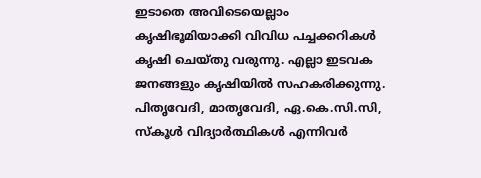ഇടാതെ അവിടെയെല്ലാം കൃഷിഭൂമിയാക്കി വിവിധ പച്ചക്കറികൾ കൃഷി ചെയ്തു വരുന്നു. എല്ലാ ഇടവക ജനങ്ങളും കൃഷിയിൽ സഹകരിക്കുന്നു. പിതൃവേദി, മാതൃവേദി, ഏ.കെ.സി.സി, സ്കൂൾ വിദ്യാർത്ഥികൾ എന്നിവർ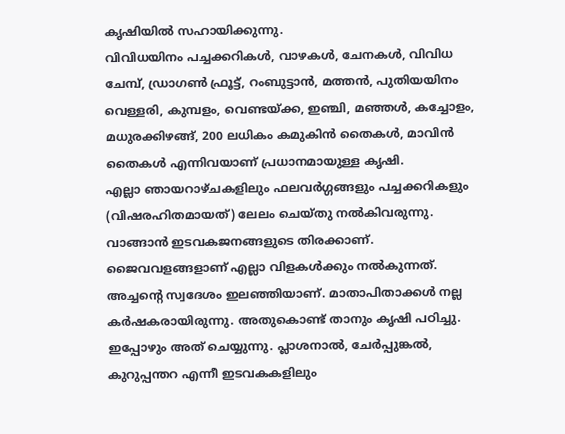കൃഷിയിൽ സഹായിക്കുന്നു.
വിവിധയിനം പച്ചക്കറികൾ, വാഴകൾ, ചേനകൾ, വിവിധ ചേമ്പ്, ഡ്രാഗൺ ഫ്രൂട്ട്, റംബുട്ടാൻ, മത്തൻ, പുതിയയിനം വെള്ളരി, കുമ്പളം, വെണ്ടയ്ക്ക, ഇഞ്ചി, മഞ്ഞൾ, കച്ചോളം, മധുരക്കിഴങ്ങ്, 200 ലധികം കമുകിൻ തൈകൾ, മാവിൻ തൈകൾ എന്നിവയാണ് പ്രധാനമായുള്ള കൃഷി.
എല്ലാ ഞായറാഴ്ചകളിലും ഫലവർഗ്ഗങ്ങളും പച്ചക്കറികളും (വിഷരഹിതമായത്) ലേലം ചെയ്തു നൽകിവരുന്നു. വാങ്ങാൻ ഇടവകജനങ്ങളുടെ തിരക്കാണ്.
ജൈവവളങ്ങളാണ് എല്ലാ വിളകൾക്കും നൽകുന്നത്.
അച്ചന്റെ സ്വദേശം ഇലഞ്ഞിയാണ്. മാതാപിതാക്കൾ നല്ല കർഷകരായിരുന്നു. അതുകൊണ്ട് താനും കൃഷി പഠിച്ചു. ഇപ്പോഴും അത് ചെയ്യുന്നു. പ്ലാശനാൽ, ചേർപ്പുങ്കൽ, കുറുപ്പന്തറ എന്നീ ഇടവകകളിലും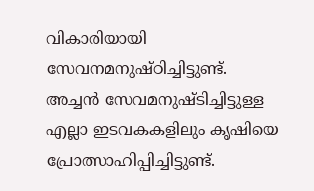വികാരിയായി സേവനമനുഷ്ഠിച്ചിട്ടുണ്ട്. അച്ചൻ സേവമനുഷ്ടിച്ചിട്ടുള്ള എല്ലാ ഇടവകകളിലും കൃഷിയെ പ്രോത്സാഹിപ്പിച്ചിട്ടുണ്ട്.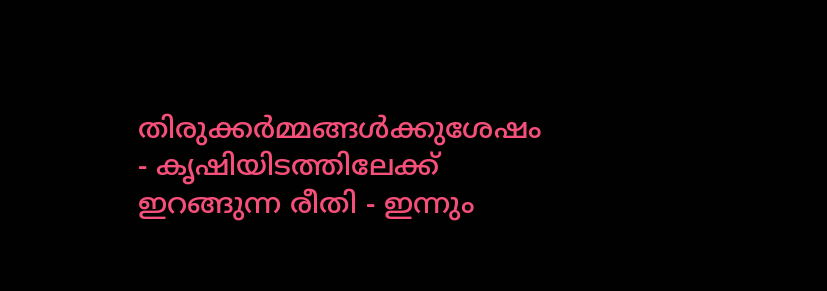തിരുക്കർമ്മങ്ങൾക്കുശേഷം - കൃഷിയിടത്തിലേക്ക് ഇറങ്ങുന്ന രീതി - ഇന്നും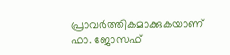പ്രാവർത്തികമാക്കുകയാണ് ഫാ. ജോസഫ്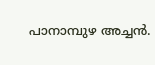പാനാമ്പുഴ അച്ചൻ.